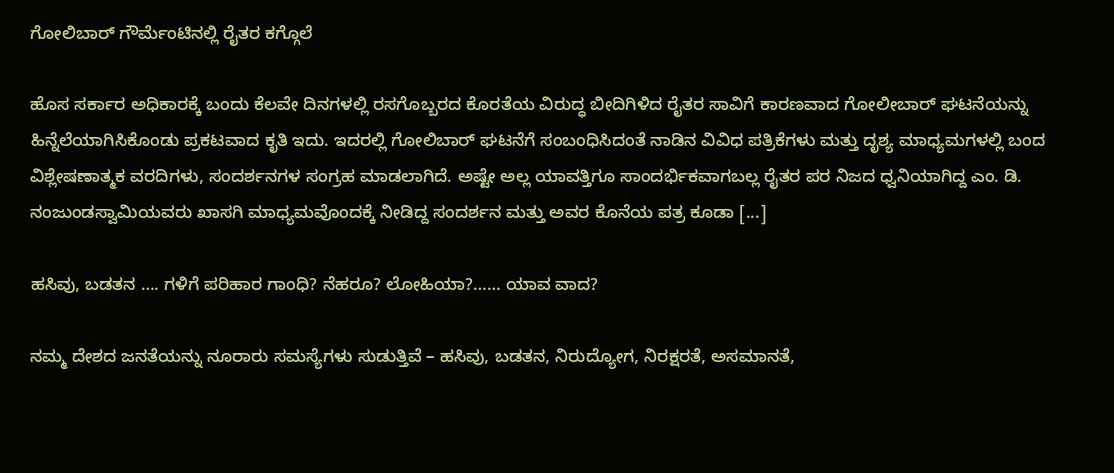ಗೋಲಿಬಾರ್ ಗೌರ್ಮೆಂಟಿನಲ್ಲಿ ರೈತರ ಕಗ್ಗೊಲೆ

ಹೊಸ ಸರ್ಕಾರ ಅಧಿಕಾರಕ್ಕೆ ಬಂದು ಕೆಲವೇ ದಿನಗಳಲ್ಲಿ ರಸಗೊಬ್ಬರದ ಕೊರತೆಯ ವಿರುದ್ಧ ಬೀದಿಗಿಳಿದ ರೈತರ ಸಾವಿಗೆ ಕಾರಣವಾದ ಗೋಲೀಬಾರ್ ಘಟನೆಯನ್ನು ಹಿನ್ನೆಲೆಯಾಗಿಸಿಕೊಂಡು ಪ್ರಕಟವಾದ ಕೃತಿ ಇದು. ಇದರಲ್ಲಿ ಗೋಲಿಬಾರ್ ಘಟನೆಗೆ ಸಂಬಂಧಿಸಿದಂತೆ ನಾಡಿನ ವಿವಿಧ ಪತ್ರಿಕೆಗಳು ಮತ್ತು ದೃಶ್ಯ ಮಾಧ್ಯಮಗಳಲ್ಲಿ ಬಂದ ವಿಶ್ಲೇಷಣಾತ್ಮಕ ವರದಿಗಳು, ಸಂದರ್ಶನಗಳ ಸಂಗ್ರಹ ಮಾಡಲಾಗಿದೆ. ಅಷ್ಟೇ ಅಲ್ಲ ಯಾವತ್ತಿಗೂ ಸಾಂದರ್ಭಿಕವಾಗಬಲ್ಲ ರೈತರ ಪರ ನಿಜದ ಧ್ವನಿಯಾಗಿದ್ದ ಎಂ. ಡಿ. ನಂಜುಂಡಸ್ವಾಮಿಯವರು ಖಾಸಗಿ ಮಾಧ್ಯಮವೊಂದಕ್ಕೆ ನೀಡಿದ್ದ ಸಂದರ್ಶನ ಮತ್ತು ಅವರ ಕೊನೆಯ ಪತ್ರ ಕೂಡಾ [...]

ಹಸಿವು, ಬಡತನ …. ಗಳಿಗೆ ಪರಿಹಾರ ಗಾಂಧಿ? ನೆಹರೂ? ಲೋಹಿಯಾ?…… ಯಾವ ವಾದ?

ನಮ್ಮ ದೇಶದ ಜನತೆಯನ್ನು ನೂರಾರು ಸಮಸ್ಯೆಗಳು ಸುಡುತ್ತಿವೆ – ಹಸಿವು, ಬಡತನ, ನಿರುದ್ಯೋಗ, ನಿರಕ್ಷರತೆ, ಅಸಮಾನತೆ,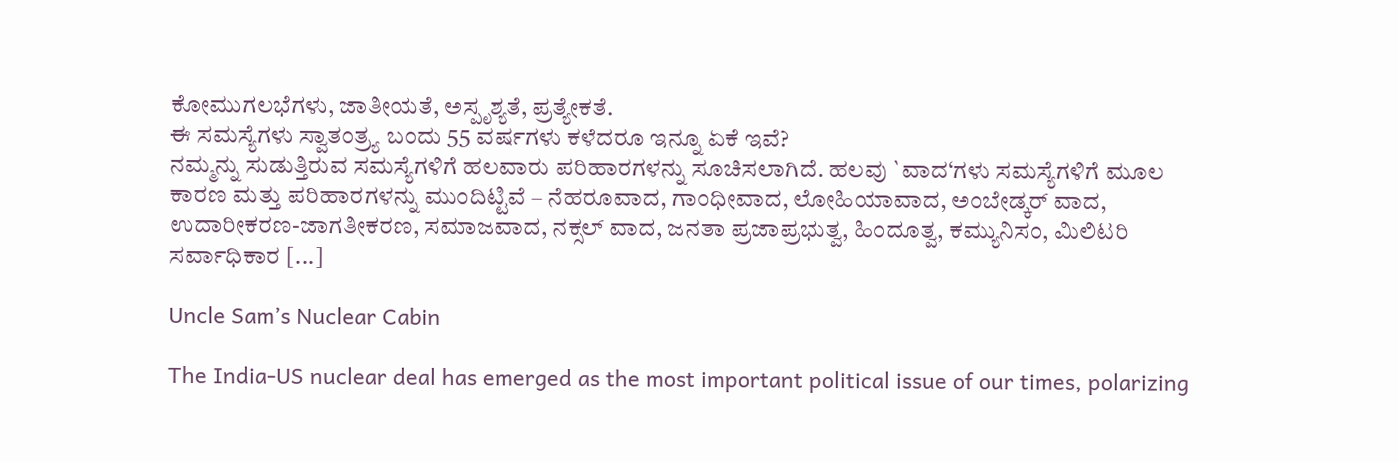ಕೋಮುಗಲಭೆಗಳು, ಜಾತೀಯತೆ, ಅಸ್ಪೃಶ್ಯತೆ, ಪ್ರತ್ಯೇಕತೆ.
ಈ ಸಮಸ್ಯೆಗಳು ಸ್ವಾತಂತ್ರ್ಯ ಬಂದು 55 ವರ್ಷಗಳು ಕಳೆದರೂ ಇನ್ನೂ ಏಕೆ ಇವೆ?
ನಮ್ಮನ್ನು ಸುಡುತ್ತಿರುವ ಸಮಸ್ಯೆಗಳಿಗೆ ಹಲವಾರು ಪರಿಹಾರಗಳನ್ನು ಸೂಚಿಸಲಾಗಿದೆ. ಹಲವು `ವಾದ‘ಗಳು ಸಮಸ್ಯೆಗಳಿಗೆ ಮೂಲ ಕಾರಣ ಮತ್ತು ಪರಿಹಾರಗಳನ್ನು ಮುಂದಿಟ್ಟಿವೆ – ನೆಹರೂವಾದ, ಗಾಂಧೀವಾದ, ಲೋಹಿಯಾವಾದ, ಅಂಬೇಡ್ಕರ್ ವಾದ, ಉದಾರೀಕರಣ-ಜಾಗತೀಕರಣ, ಸಮಾಜವಾದ, ನಕ್ಸಲ್ ವಾದ, ಜನತಾ ಪ್ರಜಾಪ್ರಭುತ್ವ, ಹಿಂದೂತ್ವ, ಕಮ್ಯುನಿಸಂ, ಮಿಲಿಟರಿ ಸರ್ವಾಧಿಕಾರ [...]

Uncle Sam’s Nuclear Cabin

The India-US nuclear deal has emerged as the most important political issue of our times, polarizing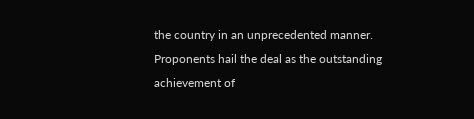the country in an unprecedented manner. Proponents hail the deal as the outstanding achievement of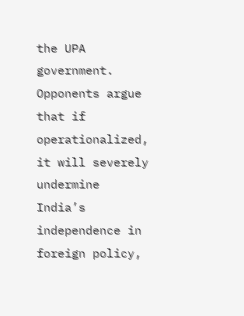the UPA government. Opponents argue that if operationalized, it will severely undermine India’s independence in foreign policy,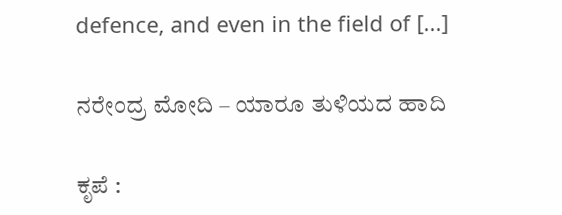defence, and even in the field of [...]

ನರೇಂದ್ರ ಮೋದಿ – ಯಾರೂ ತುಳಿಯದ ಹಾದಿ

ಕೃಪೆ :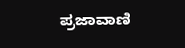ಪ್ರಜಾವಾಣಿ